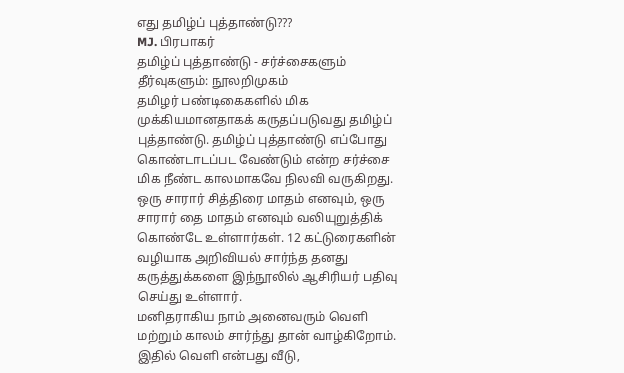எது தமிழ்ப் புத்தாண்டு???
MJ. பிரபாகர்
தமிழ்ப் புத்தாண்டு - சர்ச்சைகளும் தீர்வுகளும்: நூலறிமுகம்
தமிழர் பண்டிகைகளில் மிக முக்கியமானதாகக் கருதப்படுவது தமிழ்ப் புத்தாண்டு. தமிழ்ப் புத்தாண்டு எப்போது கொண்டாடப்பட வேண்டும் என்ற சர்ச்சை மிக நீண்ட காலமாகவே நிலவி வருகிறது. ஒரு சாரார் சித்திரை மாதம் எனவும், ஒரு சாரார் தை மாதம் எனவும் வலியுறுத்திக் கொண்டே உள்ளார்கள். 12 கட்டுரைகளின் வழியாக அறிவியல் சார்ந்த தனது கருத்துக்களை இந்நூலில் ஆசிரியர் பதிவு செய்து உள்ளார்.
மனிதராகிய நாம் அனைவரும் வெளி மற்றும் காலம் சார்ந்து தான் வாழ்கிறோம். இதில் வெளி என்பது வீடு,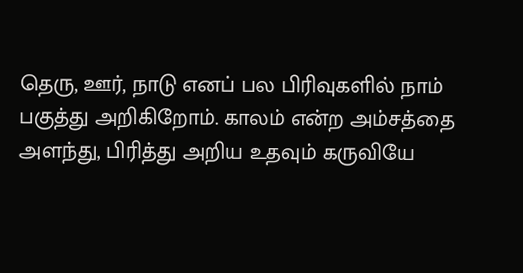தெரு, ஊர், நாடு எனப் பல பிரிவுகளில் நாம் பகுத்து அறிகிறோம். காலம் என்ற அம்சத்தை அளந்து, பிரித்து அறிய உதவும் கருவியே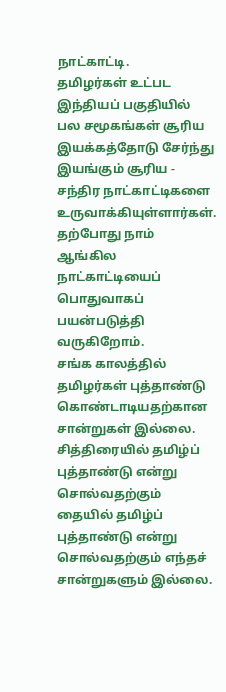நாட்காட்டி.
தமிழர்கள் உட்பட இந்தியப் பகுதியில் பல சமூகங்கள் சூரிய இயக்கத்தோடு சேர்ந்து இயங்கும் சூரிய - சந்திர நாட்காட்டிகளை உருவாக்கியுள்ளார்கள். தற்போது நாம் ஆங்கில நாட்காட்டியைப் பொதுவாகப் பயன்படுத்தி வருகிறோம்.
சங்க காலத்தில் தமிழர்கள் புத்தாண்டு கொண்டாடியதற்கான சான்றுகள் இல்லை. சித்திரையில் தமிழ்ப் புத்தாண்டு என்று சொல்வதற்கும் தையில் தமிழ்ப் புத்தாண்டு என்று சொல்வதற்கும் எந்தச் சான்றுகளும் இல்லை.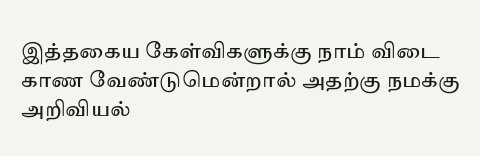இத்தகைய கேள்விகளுக்கு நாம் விடை காண வேண்டுமென்றால் அதற்கு நமக்கு அறிவியல்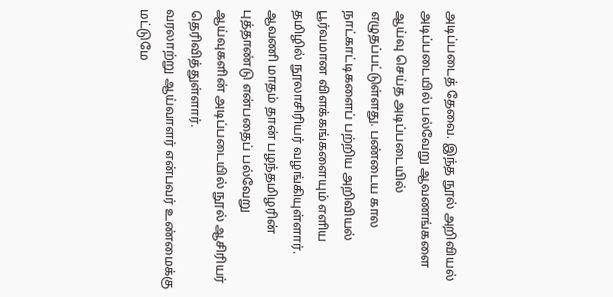அடிப்படைத் தேவை. இந்த நூல் அறிவியல் அடிப்படையில் பல்வேறு ஆவணங்களை ஆய்வு செய்த அடிப்படையில் எழுதப்பட்டுள்ளது. பண்டைய கால நாட்காட்டிகளைப் பற்றிய அறிவியல் பூர்வமான விளக்கங்களையும் எளிய தமிழில் நூலாசிரியர் வழங்கியுள்ளார்.
ஆவணி மாதம் தான் பழந்தமிழரின் புத்தாண்டு என்பதைப் பல்வேறு ஆய்வுகளின் அடிப்படையில் நூல் ஆசிரியர் தெரிவித்துள்ளார்.
வரலாற்று ஆய்வாளர் என்பவர் உண்மைக்கு மட்டுமே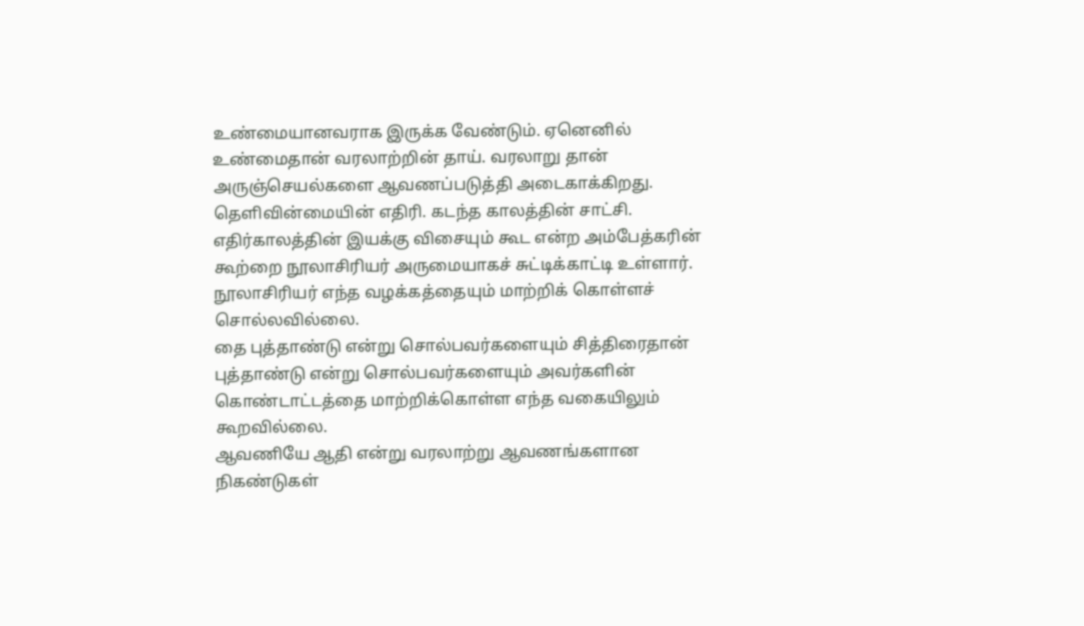உண்மையானவராக இருக்க வேண்டும். ஏனெனில் உண்மைதான் வரலாற்றின் தாய். வரலாறு தான் அருஞ்செயல்களை ஆவணப்படுத்தி அடைகாக்கிறது. தெளிவின்மையின் எதிரி. கடந்த காலத்தின் சாட்சி. எதிர்காலத்தின் இயக்கு விசையும் கூட என்ற அம்பேத்கரின் கூற்றை நூலாசிரியர் அருமையாகச் சுட்டிக்காட்டி உள்ளார்.
நூலாசிரியர் எந்த வழக்கத்தையும் மாற்றிக் கொள்ளச் சொல்லவில்லை.
தை புத்தாண்டு என்று சொல்பவர்களையும் சித்திரைதான் புத்தாண்டு என்று சொல்பவர்களையும் அவர்களின் கொண்டாட்டத்தை மாற்றிக்கொள்ள எந்த வகையிலும் கூறவில்லை.
ஆவணியே ஆதி என்று வரலாற்று ஆவணங்களான நிகண்டுகள்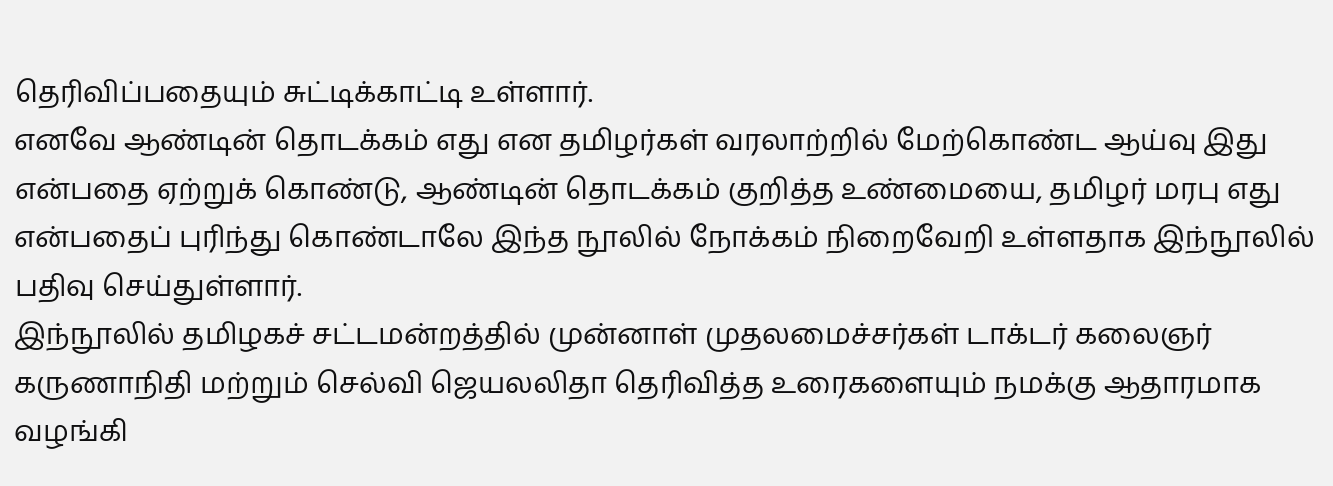தெரிவிப்பதையும் சுட்டிக்காட்டி உள்ளார்.
எனவே ஆண்டின் தொடக்கம் எது என தமிழர்கள் வரலாற்றில் மேற்கொண்ட ஆய்வு இது என்பதை ஏற்றுக் கொண்டு, ஆண்டின் தொடக்கம் குறித்த உண்மையை, தமிழர் மரபு எது என்பதைப் புரிந்து கொண்டாலே இந்த நூலில் நோக்கம் நிறைவேறி உள்ளதாக இந்நூலில் பதிவு செய்துள்ளார்.
இந்நூலில் தமிழகச் சட்டமன்றத்தில் முன்னாள் முதலமைச்சர்கள் டாக்டர் கலைஞர் கருணாநிதி மற்றும் செல்வி ஜெயலலிதா தெரிவித்த உரைகளையும் நமக்கு ஆதாரமாக வழங்கி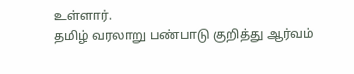உள்ளார்.
தமிழ் வரலாறு பண்பாடு குறித்து ஆர்வம்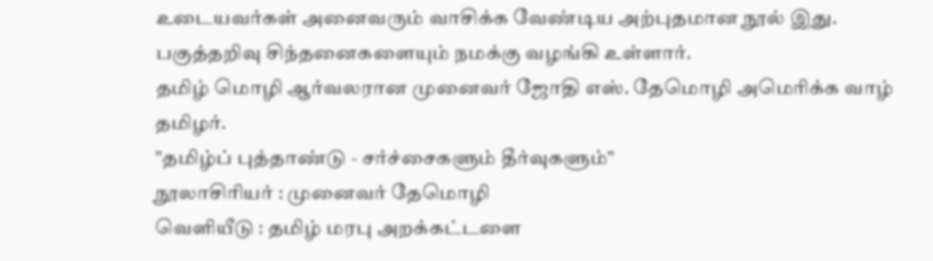உடையவர்கள் அனைவரும் வாசிக்க வேண்டிய அற்புதமான நூல் இது. பகுத்தறிவு சிந்தனைகளையும் நமக்கு வழங்கி உள்ளார்.
தமிழ் மொழி ஆர்வலரான முனைவர் ஜோதி எஸ். தேமொழி அமெரிக்க வாழ் தமிழர்.
"தமிழ்ப் புத்தாண்டு - சர்ச்சைகளும் தீர்வுகளும்"
நூலாசிரியர் : முனைவர் தேமொழி
வெளியீடு : தமிழ் மரபு அறக்கட்டளை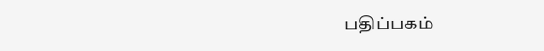பதிப்பகம்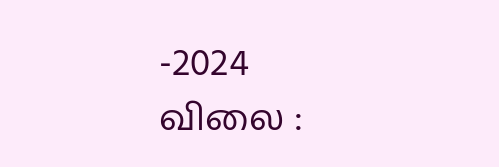-2024
விலை :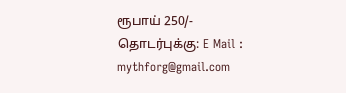ரூபாய் 250/-
தொடர்புக்கு: E Mail : mythforg@gmail.com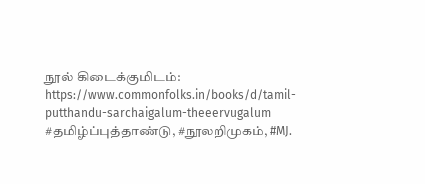நூல் கிடைக்குமிடம்: https://www.commonfolks.in/books/d/tamil-putthandu-sarchaigalum-theeervugalum
#தமிழ்ப்புத்தாண்டு, #நூலறிமுகம், #MJ.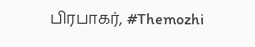பிரபாகர், #Themozhi